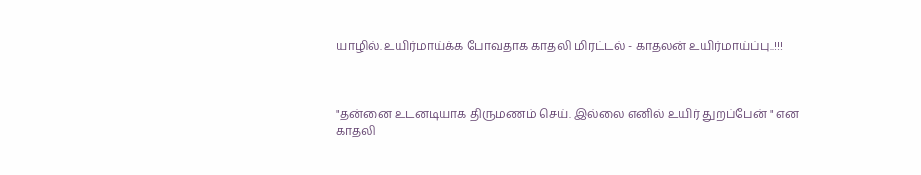யாழில். உயிர்மாய்க்க போவதாக காதலி மிரட்டல் - காதலன் உயிர்மாய்ப்பு..!!!



"தன்னை உடனடியாக திருமணம் செய். இல்லை எனில் உயிர் துறப்பேன் " என காதலி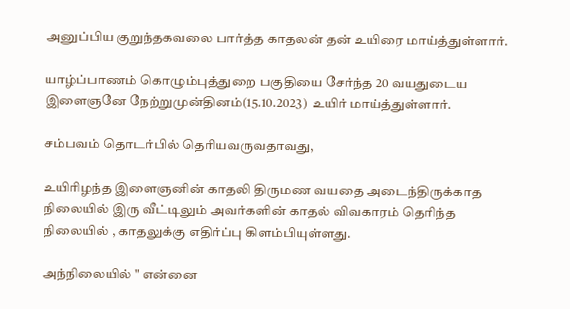அனுப்பிய குறுந்தகவலை பார்த்த காதலன் தன் உயிரை மாய்த்துள்ளார்.

யாழ்ப்பாணம் கொழும்புத்துறை பகுதியை சேர்ந்த 20 வயதுடைய இளைஞனே நேற்றுமுன்தினம்(15.10.2023)  உயிர் மாய்த்துள்ளார்.

சம்பவம் தொடர்பில் தெரியவருவதாவது,

உயிரிழந்த இளைஞனின் காதலி திருமண வயதை அடைந்திருக்காத நிலையில் இரு வீட்டிலும் அவர்களின் காதல் விவகாரம் தெரிந்த நிலையில் , காதலுக்கு எதிர்ப்பு கிளம்பியுள்ளது.

அந்நிலையில் " என்னை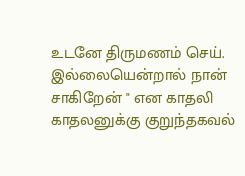உடனே திருமணம் செய். இல்லையென்றால் நான் சாகிறேன் " என காதலி காதலனுக்கு குறுந்தகவல்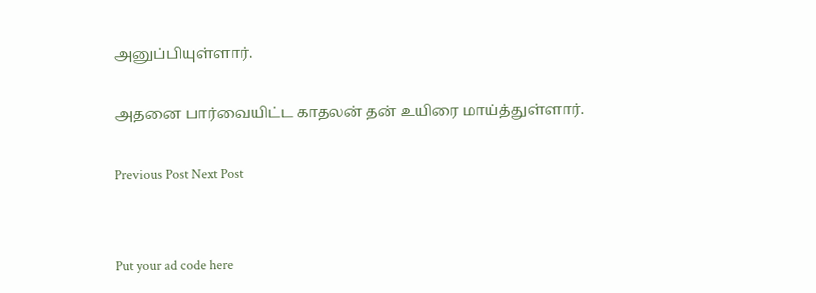அனுப்பியுள்ளார்.

அதனை பார்வையிட்ட காதலன் தன் உயிரை மாய்த்துள்ளார்.

Previous Post Next Post


Put your ad code here